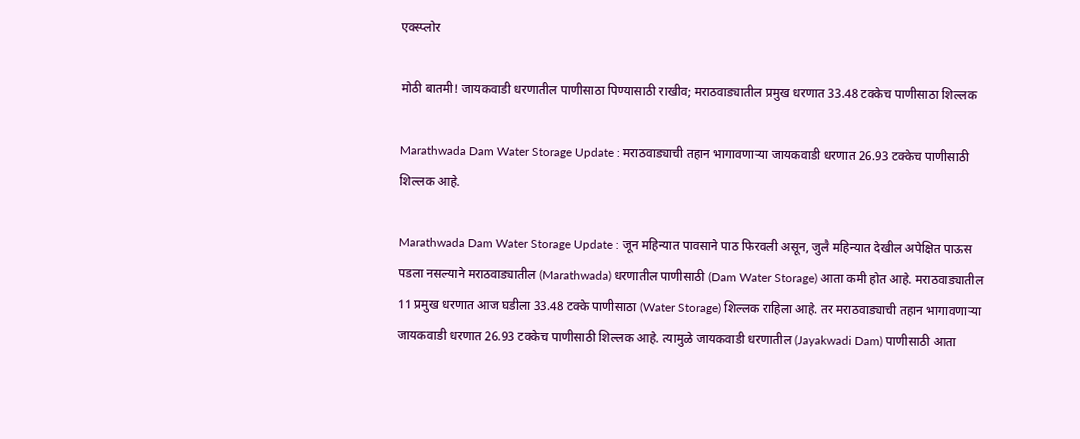एक्स्प्लोर

मोठी बातमी! जायकवाडी धरणातील पाणीसाठा पिण्यासाठी राखीव; मराठवाड्यातील प्रमुख धरणात 33.48 टक्केच पाणीसाठा शिल्लक

Marathwada Dam Water Storage Update : मराठवाड्याची तहान भागावणाऱ्या जायकवाडी धरणात 26.93 टक्केच पाणीसाठी शिल्लक आहे.

Marathwada Dam Water Storage Update : जून महिन्यात पावसाने पाठ फिरवली असून, जुलै महिन्यात देखील अपेक्षित पाऊस पडला नसल्याने मराठवाड्यातील (Marathwada) धरणातील पाणीसाठी (Dam Water Storage) आता कमी होत आहे. मराठवाड्यातील 11 प्रमुख धरणात आज घडीला 33.48 टक्के पाणीसाठा (Water Storage) शिल्लक राहिला आहे. तर मराठवाड्याची तहान भागावणाऱ्या जायकवाडी धरणात 26.93 टक्केच पाणीसाठी शिल्लक आहे. त्यामुळे जायकवाडी धरणातील (Jayakwadi Dam) पाणीसाठी आता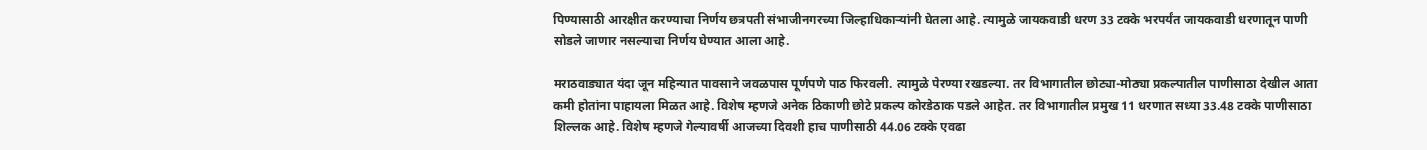पिण्यासाठी आरक्षीत करण्याचा निर्णय छत्रपती संभाजीनगरच्या जिल्हाधिकाऱ्यांनी घेतला आहे. त्यामुळे जायकवाडी धरण 33 टक्के भरपर्यंत जायकवाडी धरणातून पाणी सोडले जाणार नसल्याचा निर्णय घेण्यात आला आहे.

मराठवाड्यात यंदा जून महिन्यात पावसाने जवळपास पूर्णपणे पाठ फिरवली. त्यामुळे पेरण्या रखडल्या. तर विभागातील छोट्या-मोठ्या प्रकल्पातील पाणीसाठा देखील आता कमी होतांना पाहायला मिळत आहे. विशेष म्हणजे अनेक ठिकाणी छोटे प्रकल्प कोरडेठाक पडले आहेत. तर विभागातील प्रमुख 11 धरणात सध्या 33.48 टक्के पाणीसाठा शिल्लक आहे. विशेष म्हणजे गेल्यावर्षी आजच्या दिवशी हाच पाणीसाठी 44.06 टक्के एवढा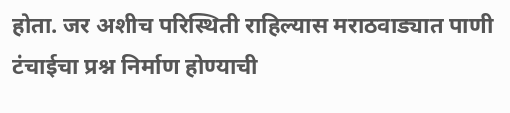होता. जर अशीच परिस्थिती राहिल्यास मराठवाड्यात पाणी टंचाईचा प्रश्न निर्माण होण्याची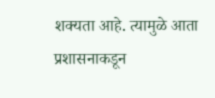शक्यता आहे. त्यामुळे आता प्रशासनाकडून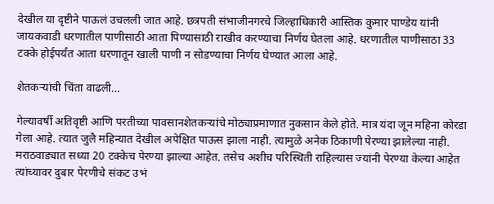देखील या दृष्टीने पाऊलं उचलली जात आहे. छत्रपती संभाजीनगरचे जिल्हाधिकारी आस्तिक कुमार पाण्डेय यांनी जायकवाडी धरणातील पाणीसाठी आता पिण्यासाठी राखीव करण्याचा निर्णय घेतला आहे. धरणातील पाणीसाठा 33 टक्के होईपर्यंत आता धरणातून खाली पाणी न सोडण्याचा निर्णय घेण्यात आला आहे.

शेतकऱ्यांची चिंता वाढली...

गेल्यावर्षी अतिवृष्टी आणि परतीच्या पावसानशेतकऱ्यांचे मोठ्याप्रमाणात नुकसान केले होते. मात्र यंदा जून महिना कोरडा गेला आहे. त्यात जुलै महिन्यात देखील अपेक्षित पाऊस झाला नाही. त्यामुळे अनेक ठिकाणी पेरण्या झालेल्या नाही. मराठवाड्यात सध्या 20 टक्केच पेरण्या झाल्या आहेत. तसेच अशीच परिस्थिती राहिल्यास ज्यांनी पेरण्या केल्या आहेत त्यांच्यावर दुबार पेरणीचे संकट उभं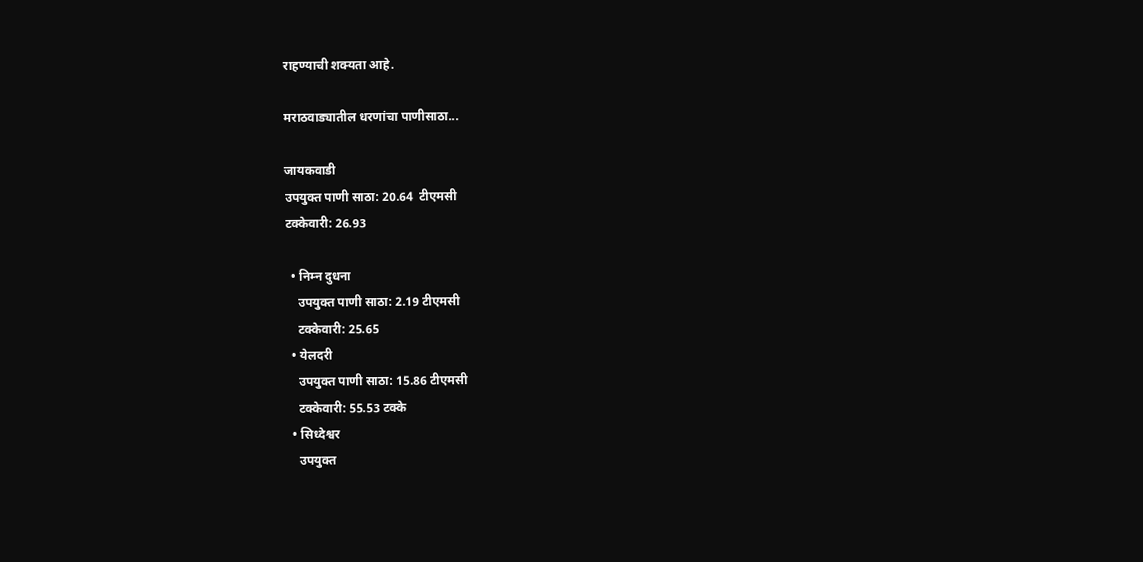राहण्याची शक्यता आहे.

मराठवाड्यातील धरणांचा पाणीसाठा...

जायकवाडी
उपयुक्त पाणी साठा: 20.64  टीएमसी
टक्केवारी: 26.93

  • निम्न दुधना
    उपयुक्त पाणी साठा: 2.19 टीएमसी
    टक्केवारी: 25.65
  • येलदरी
    उपयुक्त पाणी साठा: 15.86 टीएमसी
    टक्केवारी: 55.53 टक्के
  • सिध्देश्वर
    उपयुक्त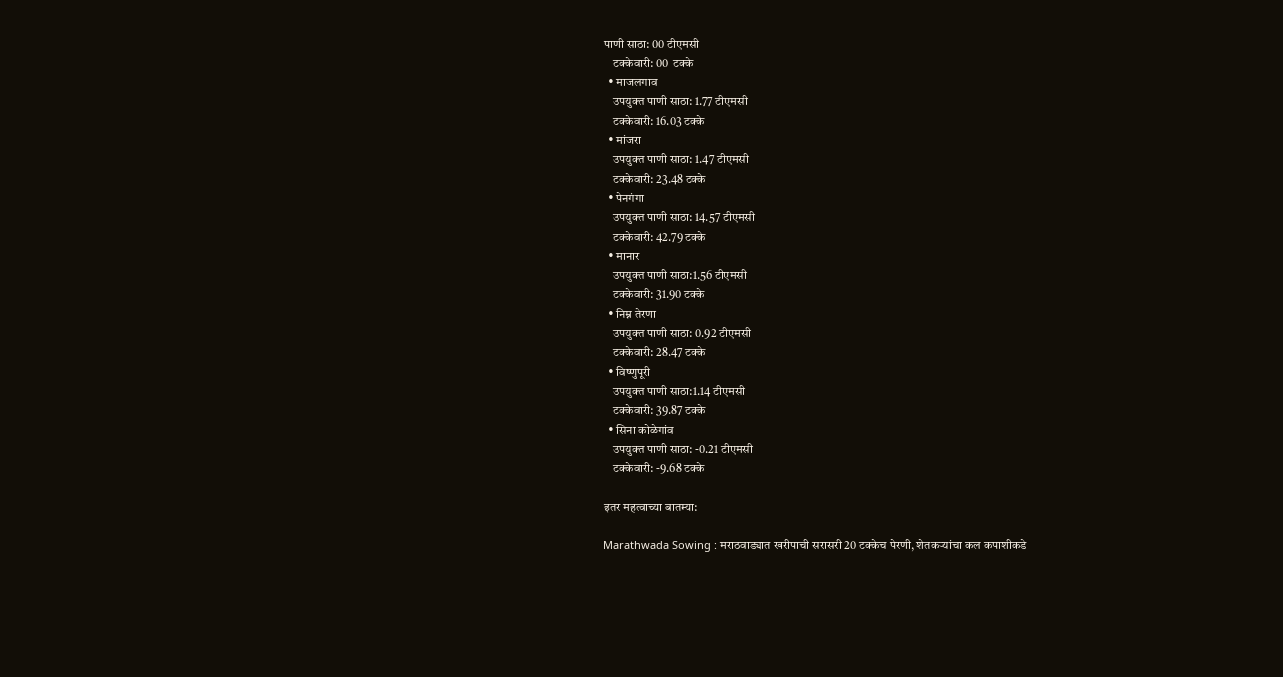पाणी साठा: 00 टीएमसी
    टक्केवारी: 00  टक्के
  • माजलगाव
    उपयुक्त पाणी साठा: 1.77 टीएमसी
    टक्केवारी: 16.03 टक्के
  • मांजरा
    उपयुक्त पाणी साठा: 1.47 टीएमसी
    टक्केवारी: 23.48 टक्के
  • पेनगंगा
    उपयुक्त पाणी साठा: 14.57 टीएमसी
    टक्केवारी: 42.79 टक्के
  • मानार
    उपयुक्त पाणी साठा:1.56 टीएमसी
    टक्केवारी: 31.90 टक्के
  • निम्न तेरणा
    उपयुक्त पाणी साठा: 0.92 टीएमसी
    टक्केवारी: 28.47 टक्के
  • विष्णुपूरी
    उपयुक्त पाणी साठा:1.14 टीएमसी
    टक्केवारी: 39.87 टक्के
  • सिना कोळेगांव
    उपयुक्त पाणी साठा: -0.21 टीएमसी
    टक्केवारी: -9.68 टक्के

इतर महत्वाच्या बातम्या:

Marathwada Sowing : मराठवाड्यात खरीपाची सरासरी 20 टक्केच पेरणी, शेतकऱ्यांचा कल कपाशीकडे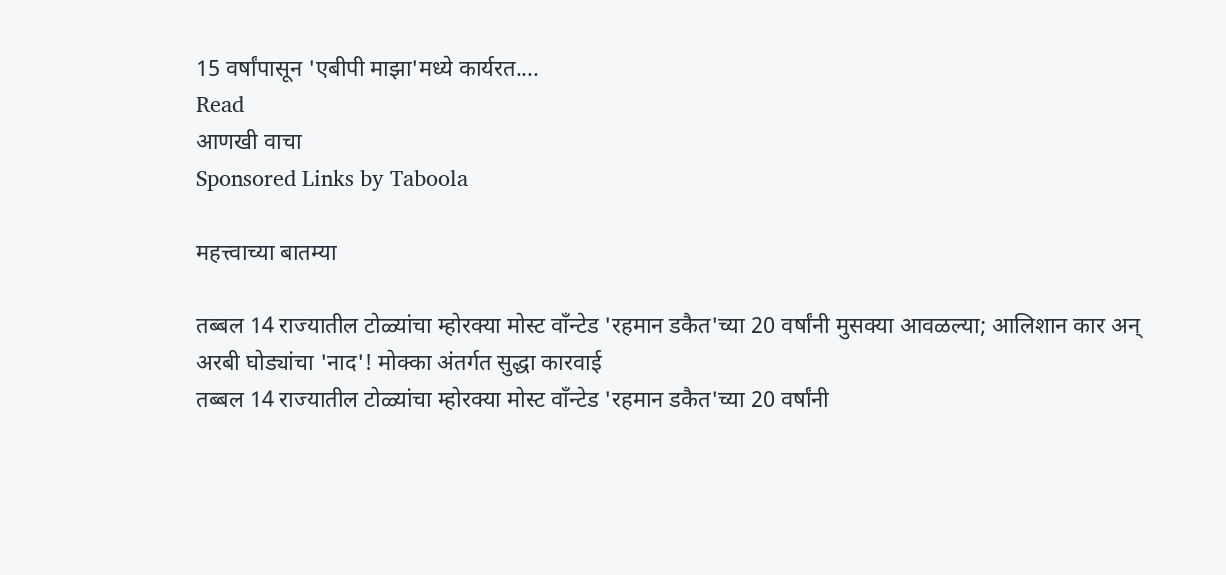15 वर्षांपासून 'एबीपी माझा'मध्ये कार्यरत....
Read
आणखी वाचा
Sponsored Links by Taboola

महत्त्वाच्या बातम्या

तब्बल 14 राज्यातील टोळ्यांचा म्होरक्या मोस्ट वाँन्टेड 'रहमान डकैत'च्या 20 वर्षांनी मुसक्या आवळल्या; आलिशान कार अन् अरबी घोड्यांचा 'नाद'! मोक्का अंतर्गत सुद्धा कारवाई
तब्बल 14 राज्यातील टोळ्यांचा म्होरक्या मोस्ट वाँन्टेड 'रहमान डकैत'च्या 20 वर्षांनी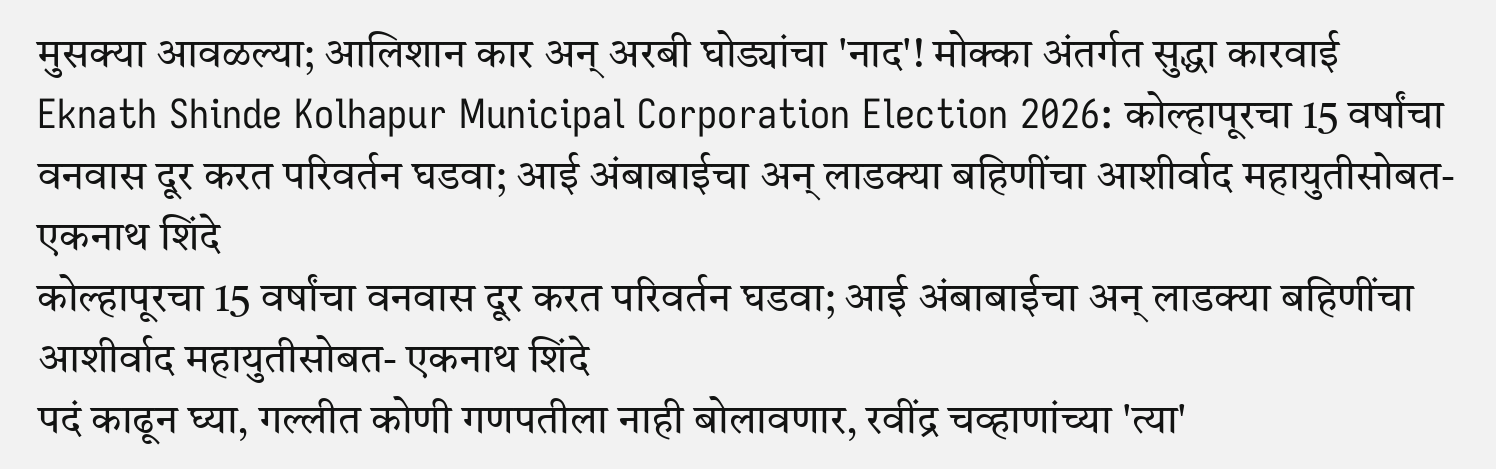मुसक्या आवळल्या; आलिशान कार अन् अरबी घोड्यांचा 'नाद'! मोक्का अंतर्गत सुद्धा कारवाई
Eknath Shinde Kolhapur Municipal Corporation Election 2026: कोल्हापूरचा 15 वर्षांचा वनवास दूर करत परिवर्तन घडवा; आई अंबाबाईचा अन् लाडक्या बहिणींचा आशीर्वाद महायुतीसोबत- एकनाथ शिंदे
कोल्हापूरचा 15 वर्षांचा वनवास दूर करत परिवर्तन घडवा; आई अंबाबाईचा अन् लाडक्या बहिणींचा आशीर्वाद महायुतीसोबत- एकनाथ शिंदे
पदं काढून घ्या, गल्लीत कोणी गणपतीला नाही बोलावणार, रवींद्र चव्हाणांच्या 'त्या'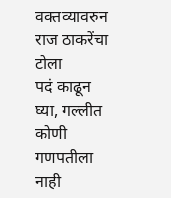वक्तव्यावरुन राज ठाकरेंचा टोला
पदं काढून घ्या, गल्लीत कोणी गणपतीला नाही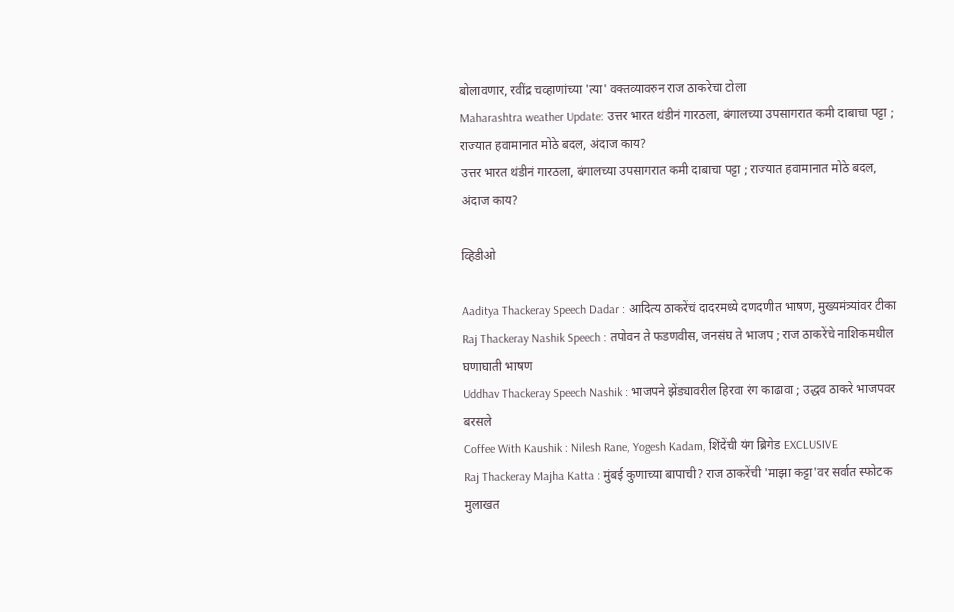बोलावणार, रवींद्र चव्हाणांच्या 'त्या' वक्तव्यावरुन राज ठाकरेचा टोला
Maharashtra weather Update: उत्तर भारत थंडीनं गारठला, बंगालच्या उपसागरात कमी दाबाचा पट्टा ; राज्यात हवामानात मोठे बदल, अंदाज काय?
उत्तर भारत थंडीनं गारठला, बंगालच्या उपसागरात कमी दाबाचा पट्टा ; राज्यात हवामानात मोठे बदल, अंदाज काय?

व्हिडीओ

Aaditya Thackeray Speech Dadar : आदित्य ठाकरेंचं दादरमध्ये दणदणीत भाषण, मुख्यमंत्र्‍यांवर टीका
Raj Thackeray Nashik Speech : तपोवन ते फडणवीस, जनसंघ ते भाजप ; राज ठाकरेंचे नाशिकमधील घणाघाती भाषण
Uddhav Thackeray Speech Nashik : भाजपने झेंड्यावरील हिरवा रंग काढावा ; उद्धव ठाकरे भाजपवर बरसले
Coffee With Kaushik : Nilesh Rane, Yogesh Kadam, शिंदेंची यंग ब्रिगेड EXCLUSIVE
Raj Thackeray Majha Katta : मुंबई कुणाच्या बापाची? राज ठाकरेंची 'माझा कट्टा'वर सर्वात स्फोटक मुलाखत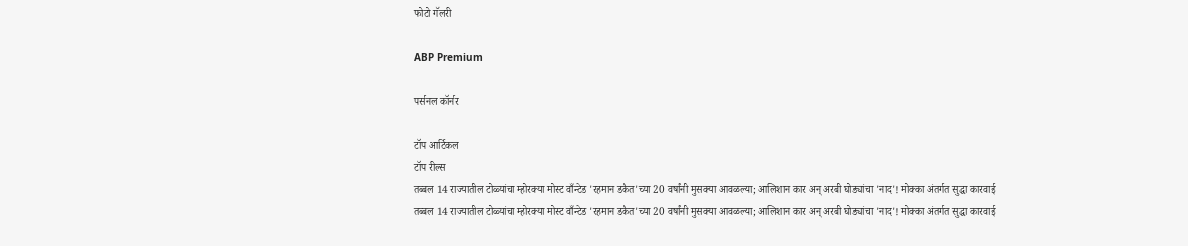फोटो गॅलरी

ABP Premium

पर्सनल कॉर्नर

टॉप आर्टिकल
टॉप रील्स
तब्बल 14 राज्यातील टोळ्यांचा म्होरक्या मोस्ट वाँन्टेड 'रहमान डकैत'च्या 20 वर्षांनी मुसक्या आवळल्या; आलिशान कार अन् अरबी घोड्यांचा 'नाद'! मोक्का अंतर्गत सुद्धा कारवाई
तब्बल 14 राज्यातील टोळ्यांचा म्होरक्या मोस्ट वाँन्टेड 'रहमान डकैत'च्या 20 वर्षांनी मुसक्या आवळल्या; आलिशान कार अन् अरबी घोड्यांचा 'नाद'! मोक्का अंतर्गत सुद्धा कारवाई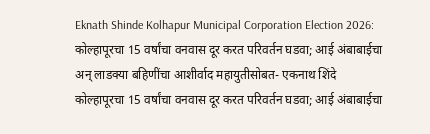Eknath Shinde Kolhapur Municipal Corporation Election 2026: कोल्हापूरचा 15 वर्षांचा वनवास दूर करत परिवर्तन घडवा; आई अंबाबाईचा अन् लाडक्या बहिणींचा आशीर्वाद महायुतीसोबत- एकनाथ शिंदे
कोल्हापूरचा 15 वर्षांचा वनवास दूर करत परिवर्तन घडवा; आई अंबाबाईचा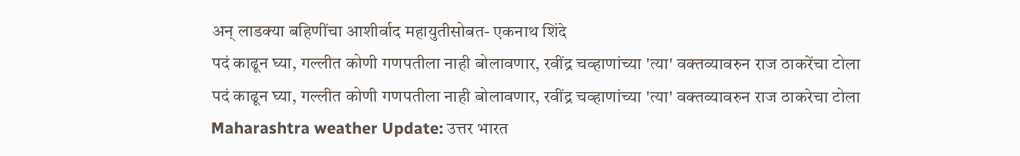अन् लाडक्या बहिणींचा आशीर्वाद महायुतीसोबत- एकनाथ शिंदे
पदं काढून घ्या, गल्लीत कोणी गणपतीला नाही बोलावणार, रवींद्र चव्हाणांच्या 'त्या' वक्तव्यावरुन राज ठाकरेंचा टोला
पदं काढून घ्या, गल्लीत कोणी गणपतीला नाही बोलावणार, रवींद्र चव्हाणांच्या 'त्या' वक्तव्यावरुन राज ठाकरेचा टोला
Maharashtra weather Update: उत्तर भारत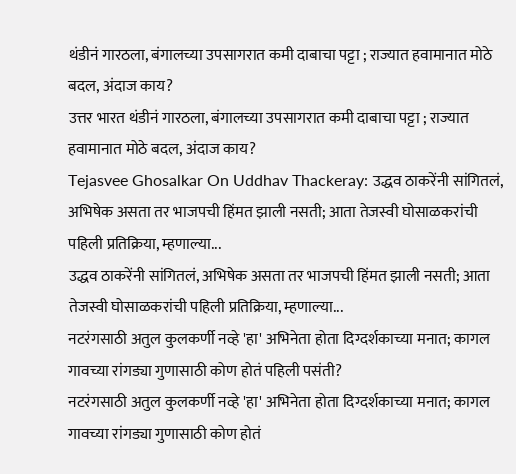थंडीनं गारठला, बंगालच्या उपसागरात कमी दाबाचा पट्टा ; राज्यात हवामानात मोठे बदल, अंदाज काय?
उत्तर भारत थंडीनं गारठला, बंगालच्या उपसागरात कमी दाबाचा पट्टा ; राज्यात हवामानात मोठे बदल, अंदाज काय?
Tejasvee Ghosalkar On Uddhav Thackeray: उद्धव ठाकरेंनी सांगितलं, अभिषेक असता तर भाजपची हिंमत झाली नसती; आता तेजस्वी घोसाळकरांची पहिली प्रतिक्रिया, म्हणाल्या...
उद्धव ठाकरेंनी सांगितलं, अभिषेक असता तर भाजपची हिंमत झाली नसती; आता तेजस्वी घोसाळकरांची पहिली प्रतिक्रिया, म्हणाल्या...
नटरंगसाठी अतुल कुलकर्णी नव्हे 'हा' अभिनेता होता दिग्दर्शकाच्या मनात; कागल गावच्या रांगड्या गुणासाठी कोण होतं पहिली पसंती?
नटरंगसाठी अतुल कुलकर्णी नव्हे 'हा' अभिनेता होता दिग्दर्शकाच्या मनात; कागल गावच्या रांगड्या गुणासाठी कोण होतं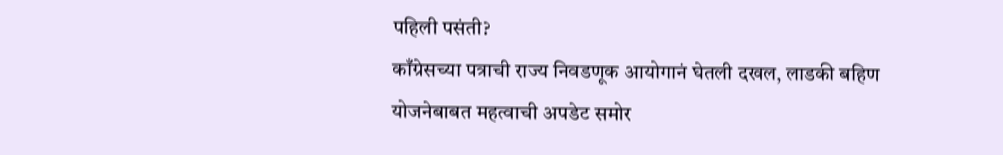पहिली पसंती?
काँग्रेसच्या पत्राची राज्य निवडणूक आयोगानं घेतली दखल, लाडकी बहिण योजनेबाबत महत्वाची अपडेट समोर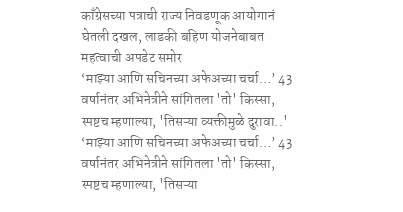काँग्रेसच्या पत्राची राज्य निवडणूक आयोगानं घेतली दखल, लाडकी बहिण योजनेबाबत महत्वाची अपडेट समोर
‘माझ्या आणि सचिनच्या अफेअच्या चर्चा…’ 43 वर्षानंतर अभिनेत्रीने सांगितला 'तो' किस्सा, स्पष्टच म्हणाल्या, 'तिसऱ्या व्यक्तीमुळे दुरावा..'
‘माझ्या आणि सचिनच्या अफेअच्या चर्चा…’ 43 वर्षानंतर अभिनेत्रीने सांगितला 'तो' किस्सा, स्पष्टच म्हणाल्या, 'तिसऱ्या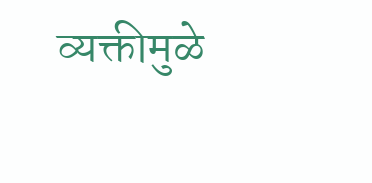व्यक्तीमुळे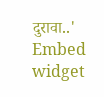दुरावा..'
Embed widget